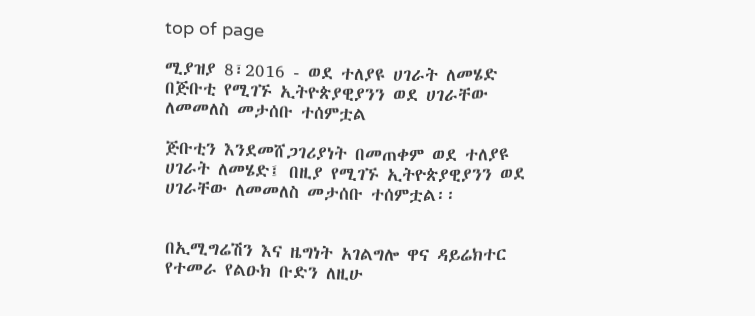top of page

ሚያዝያ 8፣2016 - ወደ ተለያዩ ሀገራት ለመሄድ በጅቡቲ የሚገኙ ኢትዮጵያዊያንን ወደ ሀገራቸው ለመመለስ መታሰቡ ተሰምቷል

ጅቡቲን እንደመሸጋገሪያነት በመጠቀም ወደ ተለያዩ ሀገራት ለመሄድ፤ በዚያ የሚገኙ ኢትዮጵያዊያንን ወደ ሀገራቸው ለመመለስ መታሰቡ ተሰምቷል፡፡


በኢሚግሬሽን እና ዜግነት አገልግሎ ዋና ዳይሬክተር የተመራ የልዑክ ቡድን ለዚሁ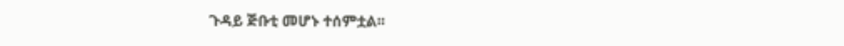ጉዳይ ጅቡቲ መሆኑ ተሰምቷል፡፡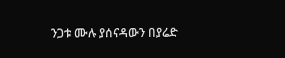ንጋቱ ሙሉ ያሰናዳውን በያሬድ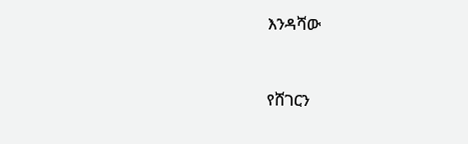እንዳሻው



የሸገርን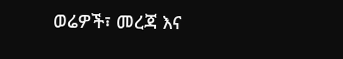ወሬዎች፣ መረጃ እና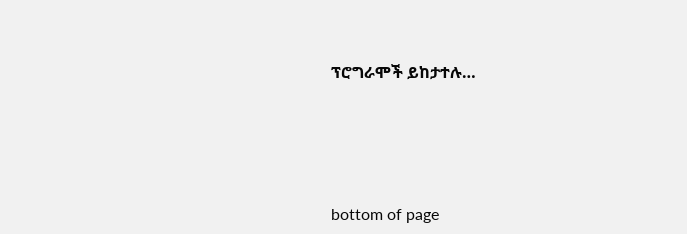ፕሮግራሞች ይከታተሉ…





bottom of page